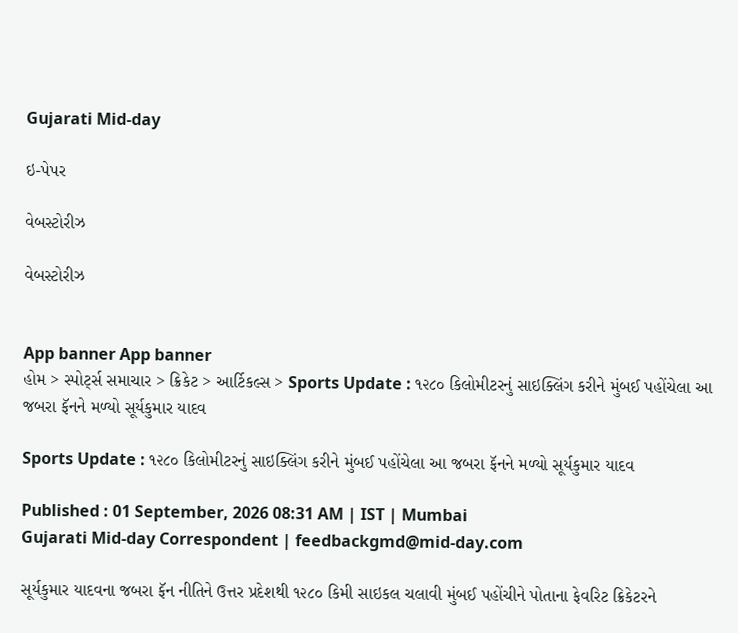Gujarati Mid-day

ઇ-પેપર

વેબસ્ટોરીઝ

વેબસ્ટોરીઝ


App banner App banner
હોમ > સ્પોર્ટ્સ સમાચાર > ક્રિકેટ > આર્ટિકલ્સ > Sports Update : ૧૨૮૦ કિલોમીટરનું સાઇક્લિંગ કરીને મુંબઈ પહોંચેલા આ જબરા ફૅનને મળ્યો સૂર્યકુમાર યાદવ

Sports Update : ૧૨૮૦ કિલોમીટરનું સાઇક્લિંગ કરીને મુંબઈ પહોંચેલા આ જબરા ફૅનને મળ્યો સૂર્યકુમાર યાદવ

Published : 01 September, 2026 08:31 AM | IST | Mumbai
Gujarati Mid-day Correspondent | feedbackgmd@mid-day.com

સૂર્યકુમાર યાદવના જબરા ફૅન નીતિને ઉત્તર પ્રદેશથી ૧૨૮૦ કિમી સાઇકલ ચલાવી મુંબઈ પહોંચીને પોતાના ફેવરિટ ક્રિકેટરને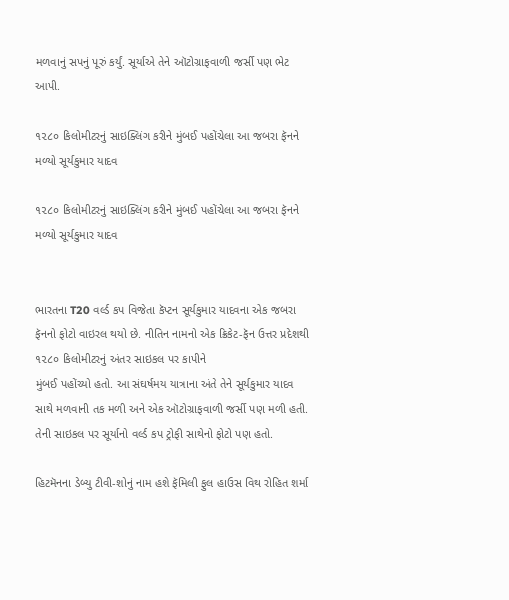મળવાનું સપનું પૂરું કર્યું. સૂર્યાએ તેને ઑટોગ્રાફવાળી જર્સી પણ ભેટ આપી.

૧૨૮૦ કિલોમીટરનું સાઇક્લિંગ કરીને મુંબઈ પહોંચેલા આ જબરા ફૅનને મળ્યો સૂર્યકુમાર યાદવ

૧૨૮૦ કિલોમીટરનું સાઇક્લિંગ કરીને મુંબઈ પહોંચેલા આ જબરા ફૅનને મળ્યો સૂર્યકુમાર યાદવ


ભારતના T20 વર્લ્ડ કપ વિજેતા કૅપ્ટન સૂર્યકુમાર યાદવના એક જબરા ફૅનનો ફોટો વાઇરલ થયો છે. નીતિન નામનો એક ક્રિકેટ-ફૅન ઉત્તર પ્રદેશથી ૧૨૮૦ કિલોમીટરનું અંતર સાઇકલ પર કાપીને
મુંબઈ પહોંચ્યો હતો. આ સંઘર્ષમય યાત્રાના અંતે તેને સૂર્યકુમાર યાદવ સાથે મળવાની તક મળી અને એક ઑટોગ્રાફવાળી જર્સી પણ મળી હતી. તેની સાઇકલ પર સૂર્યાનો વર્લ્ડ કપ ટ્રોફી સાથેનો ફોટો પણ હતો.

હિટમૅનના ડેબ્યુ ટીવી-શોનું નામ હશે ફૅમિલી ફુલ હાઉસ વિથ રોહિત શર્મા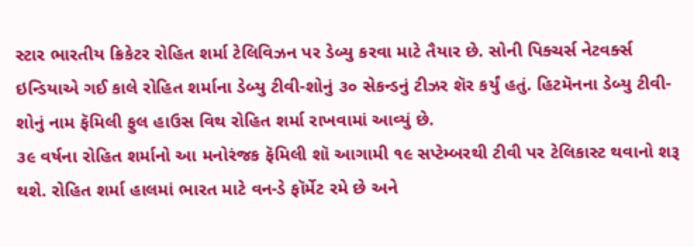સ્ટાર ભારતીય ક્રિકેટર રોહિત શર્મા ટેલિવિઝન પર ડેબ્યુ કરવા માટે તૈયાર છે. સોની પિક્ચર્સ નેટવર્ક્સ ઇન્ડિયાએ ગઈ કાલે રોહિત શર્માના ડેબ્યુ ટીવી-શોનું ૩૦ સેકન્ડનું ટીઝર શૅર કર્યું હતું. હિટમૅનના ડેબ્યુ ટીવી-શોનું નામ ફૅમિલી ફુલ હાઉસ વિથ રોહિત શર્મા રાખવામાં આવ્યું છે.
૩૯ વર્ષના રોહિત શર્માનો આ મનોરંજક ફૅમિલી શૉ આગામી ૧૯ સપ્ટેમ્બરથી ટીવી પર ટેલિકાસ્ટ થવાનો શરૂ થશે. રોહિત શર્મા હાલમાં ભારત માટે વન-ડે ફૉર્મેટ રમે છે અને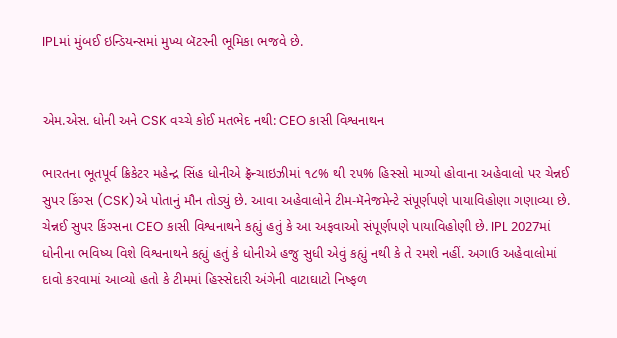IPLમાં મુંબઈ ઇન્ડિયન્સમાં મુખ્ય બૅટરની ભૂમિકા ભજવે છે.


એમ.એસ. ધોની અને CSK વચ્ચે કોઈ મતભેદ નથી: CEO કાસી વિશ્વનાથન

ભારતના ભૂતપૂર્વ ક્રિકેટર મહેન્દ્ર સિંહ ધોનીએ ફ્રૅન્ચાઇઝીમાં ૧૮% થી ૨૫% હિસ્સો માગ્યો હોવાના અહેવાલો પર ચેન્નઈ સુપર કિંગ્સ (CSK)એ પોતાનું મૌન તોડ્યું છે. આવા અહેવાલોને ટીમ-મૅનેજમેન્ટે સંપૂર્ણપણે પાયાવિહોણા ગણાવ્યા છે.
ચેન્નઈ સુપર કિંગ્સના CEO કાસી વિશ્વનાથને કહ્યું હતું કે આ અફવાઓ સંપૂર્ણપણે પાયાવિહોણી છે. IPL 2027માં ધોનીના ભવિષ્ય વિશે વિશ્વનાથને કહ્યું હતું કે ધોનીએ હજુ સુધી એવું કહ્યું નથી કે તે રમશે નહીં. અગાઉ અહેવાલોમાં દાવો કરવામાં આવ્યો હતો કે ટીમમાં હિસ્સેદારી અંગેની વાટાઘાટો નિષ્ફળ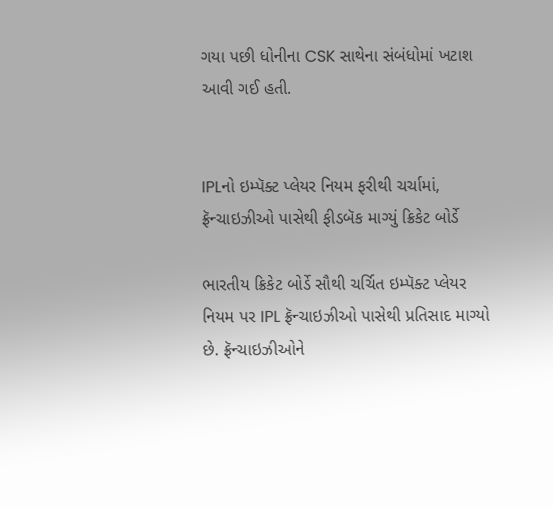ગયા પછી ધોનીના CSK સાથેના સંબંધોમાં ખટાશ આવી ગઈ હતી.


IPLનો ઇમ્પૅક્ટ પ્લેયર નિયમ ફરીથી ચર્ચામાં, ફ્રૅન્ચાઇઝીઓ પાસેથી ફીડબૅક માગ્યું ક્રિકેટ બોર્ડે

ભારતીય ક્રિકેટ બોર્ડે સૌથી ચર્ચિત ઇમ્પૅક્ટ પ્લેયર નિયમ પર IPL ફ્રૅન્ચાઇઝીઓ પાસેથી પ્રતિસાદ માગ્યો છે. ફ્રૅન્ચાઇઝીઓને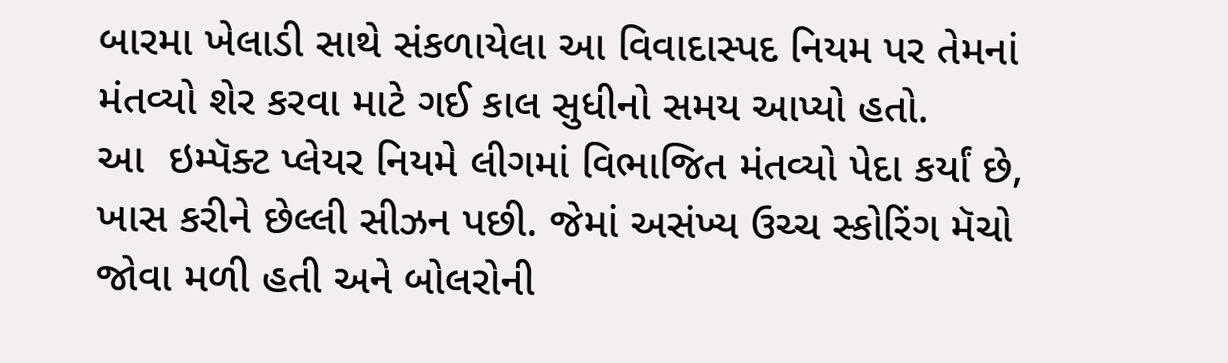બારમા ખેલાડી સાથે સંકળાયેલા આ વિવાદાસ્પદ નિયમ પર તેમનાં મંતવ્યો શેર કરવા માટે ગઈ કાલ સુધીનો સમય આપ્યો હતો.
આ  ઇમ્પૅક્ટ પ્લેયર નિયમે લીગમાં વિભાજિત મંતવ્યો પેદા કર્યાં છે, ખાસ કરીને છેલ્લી સીઝન પછી. જેમાં અસંખ્ય ઉચ્ચ સ્કોરિંગ મૅચો જોવા મળી હતી અને બોલરોની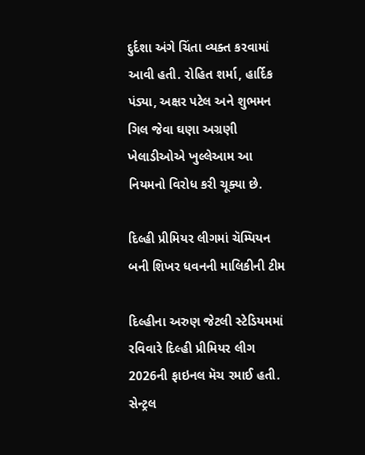દુર્દશા અંગે ચિંતા વ્યક્ત કરવામાં આવી હતી. રોહિત શર્મા, હાર્દિક પંડ્યા, અક્ષર પટેલ અને શુભમન ગિલ જેવા ઘણા અગ્રણી ખેલાડીઓએ ખુલ્લેઆમ આ નિયમનો વિરોધ કરી ચૂક્યા છે.

દિલ્હી પ્રીમિયર લીગમાં ચૅમ્પિયન બની શિખર ધવનની માલિકીની ટીમ

દિલ્હીના અરુણ જેટલી સ્ટેડિયમમાં રવિવારે દિલ્હી પ્રીમિયર લીગ 2026ની ફાઇનલ મૅચ રમાઈ હતી. સેન્ટ્રલ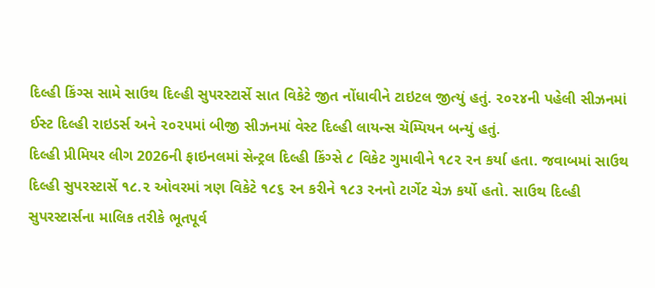દિલ્હી કિંગ્સ સામે સાઉથ દિલ્હી સુપરસ્ટાર્સે સાત વિકેટે જીત નોંધાવીને ટાઇટલ જીત્યું હતું. ૨૦૨૪ની પહેલી સીઝનમાં ઈસ્ટ દિલ્હી રાઇડર્સ અને ૨૦૨૫માં બીજી સીઝનમાં વેસ્ટ દિલ્હી લાયન્સ ચૅમ્પિયન બન્યું હતું.
દિલ્હી પ્રીમિયર લીગ 2026ની ફાઇનલમાં સેન્ટ્રલ દિલ્હી કિંગ્સે ૮ વિકેટ ગુમાવીને ૧૮૨ રન કર્યા હતા. જવાબમાં સાઉથ દિલ્હી સુપરસ્ટાર્સે ૧૮.૨ ઓવરમાં ત્રણ વિકેટે ૧૮૬ રન કરીને ૧૮૩ રનનો ટાર્ગેટ ચેઝ કર્યો હતો. સાઉથ દિલ્હી સુપરસ્ટાર્સના માલિક તરીકે ભૂતપૂર્વ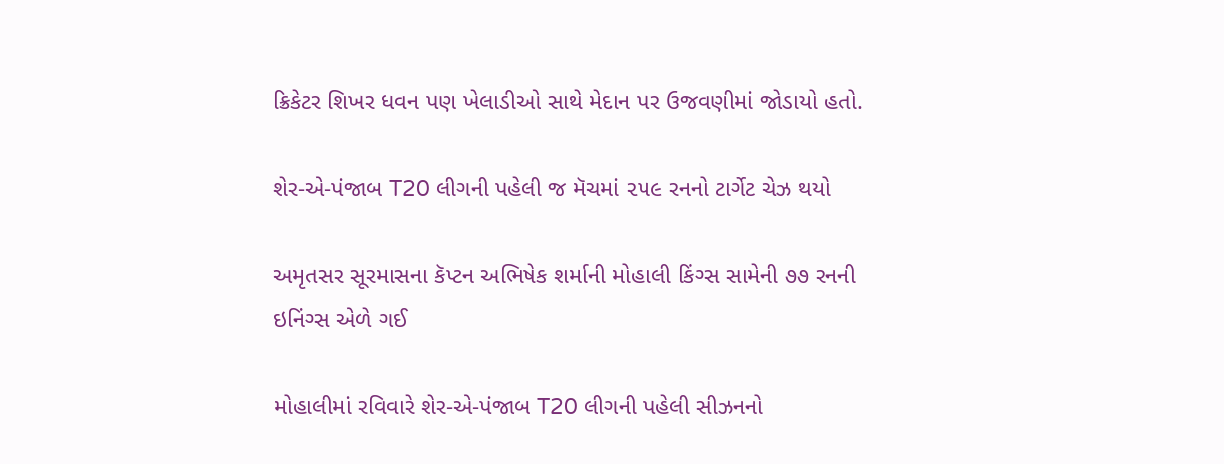ક્રિકેટર શિખર ધવન પણ ખેલાડીઓ સાથે મેદાન પર ઉજવણીમાં જોડાયો હતો.

શેર-એ-પંજાબ T20 લીગની પહેલી જ મૅચમાં ૨૫૯ રનનો ટાર્ગેટ ચેઝ થયો

અમૃતસર સૂરમાસના કૅપ્ટન અભિષેક શર્માની મોહાલી કિંગ્સ સામેની ૭૭ રનની ઇનિંગ્સ એળે ગઈ

મોહાલીમાં રવિવારે શેર-એ-પંજાબ T20 લીગની પહેલી સીઝનનો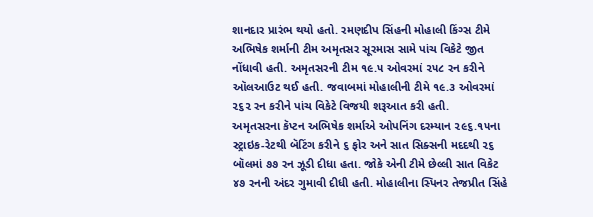શાનદાર પ્રારંભ થયો હતો. રમણદીપ સિંહની મોહાલી કિંગ્સ ટીમે અભિષેક શર્માની ટીમ અમૃતસર સૂરમાસ સામે પાંચ વિકેટે જીત નોંધાવી હતી. અમૃતસરની ટીમ ૧૯.૫ ઓવરમાં ૨૫૮ રન કરીને ઑલઆઉટ થઈ હતી. જવાબમાં મોહાલીની ટીમે ૧૯.૩ ઓવરમાં ૨૬૨ રન કરીને પાંચ વિકેટે વિજયી શરૂઆત કરી હતી.
અમૃતસરના કૅપ્ટન અભિષેક શર્માએ ઓપનિંગ દરમ્યાન ૨૯૬.૧૫ના સ્ટ્રાઇક-રેટથી બૅટિંગ કરીને ૬ ફોર અને સાત સિક્સની મદદથી ૨૬ બૉલમાં ૭૭ રન ઝૂડી દીધા હતા. જોકે એની ટીમે છેલ્લી સાત વિકેટ ૪૭ રનની અંદર ગુમાવી દીધી હતી. મોહાલીના સ્પિનર તેજપ્રીત સિંહે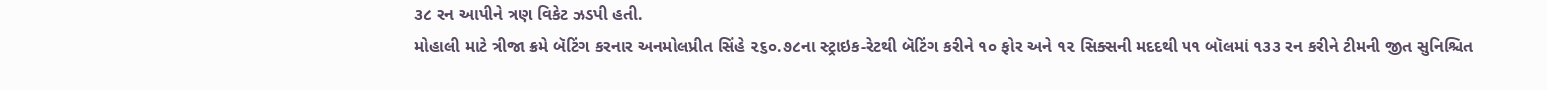૩૮ રન આપીને ત્રણ વિકેટ ઝડપી હતી.
મોહાલી માટે ત્રીજા ક્રમે બૅટિંગ કરનાર અનમોલપ્રીત સિંહે ૨૬૦.૭૮ના સ્ટ્રાઇક-રેટથી બૅટિંગ કરીને ૧૦ ફોર અને ૧૨ સિક્સની મદદથી ૫૧ બૉલમાં ૧૩૩ રન કરીને ટીમની જીત સુનિશ્ચિત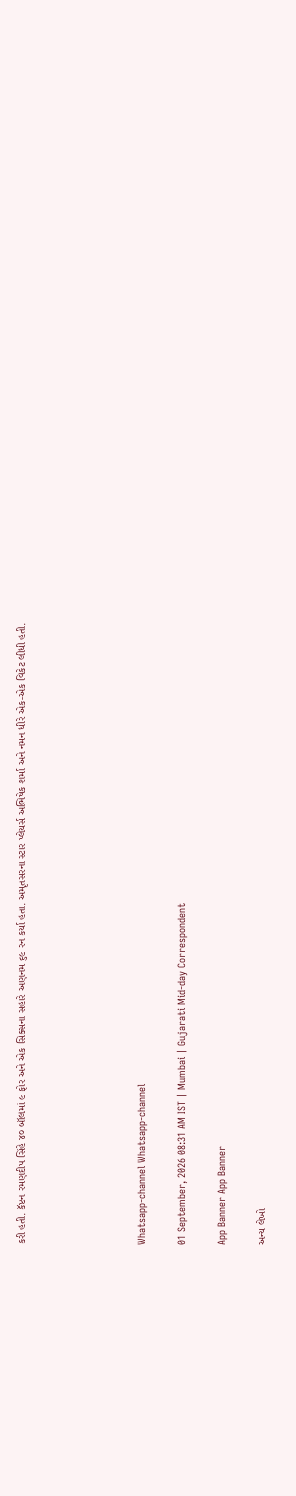કરી હતી. કૅપ્ટન રમણદીપ સિંહે ૪૦ બૉલમાં ૯ ફોર અને એક સિક્સના સહારે અણનમ ૬૯ રન કર્યા હતા. અમૃતસરના સ્ટાર પ્લેયર્સ અભિષેક શર્મા અને નમન ધીરે એક-એક વિકેટ લીધી હતી.





Whatsapp-channel Whatsapp-channel

01 September, 2026 08:31 AM IST | Mumbai | Gujarati Mid-day Correspondent

App Banner App Banner

અન્ય લેખો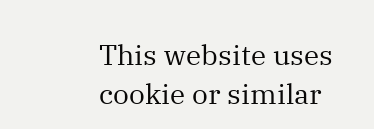This website uses cookie or similar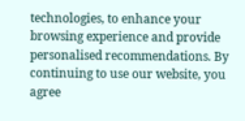technologies, to enhance your browsing experience and provide personalised recommendations. By continuing to use our website, you agree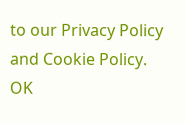to our Privacy Policy and Cookie Policy. OK